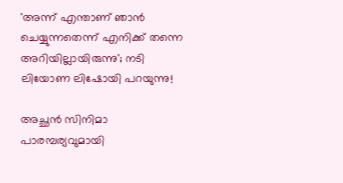'അന്ന് എന്താണ് ഞാൻ ചെയ്യുന്നതെന്ന് എനിക്ക് തന്നെ അറിയില്ലായിരുന്നു'; നടി ലിയോണ ലിഷോയി പറയുന്നു!

അച്ഛൻ സിനിമാ പാരമ്പര്യവുമായി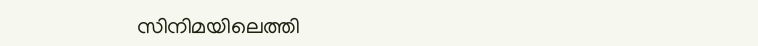സിനിമയിലെത്തി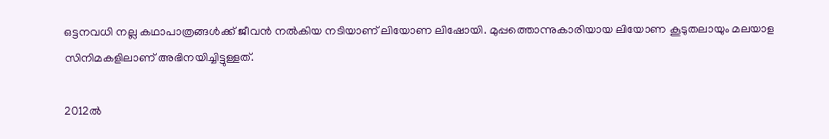ഒട്ടനവധി നല്ല കഥാപാത്രങ്ങൾക്ക് ജീവൻ നൽകിയ നടിയാണ് ലിയോണ ലിഷോയി. മുപ്പത്തൊന്നുകാരിയായ ലിയോണ കൂടുതലായും മലയാള സിനിമകളിലാണ് അഭിനയിച്ചിട്ടുള്ളത്.

2012ല്‍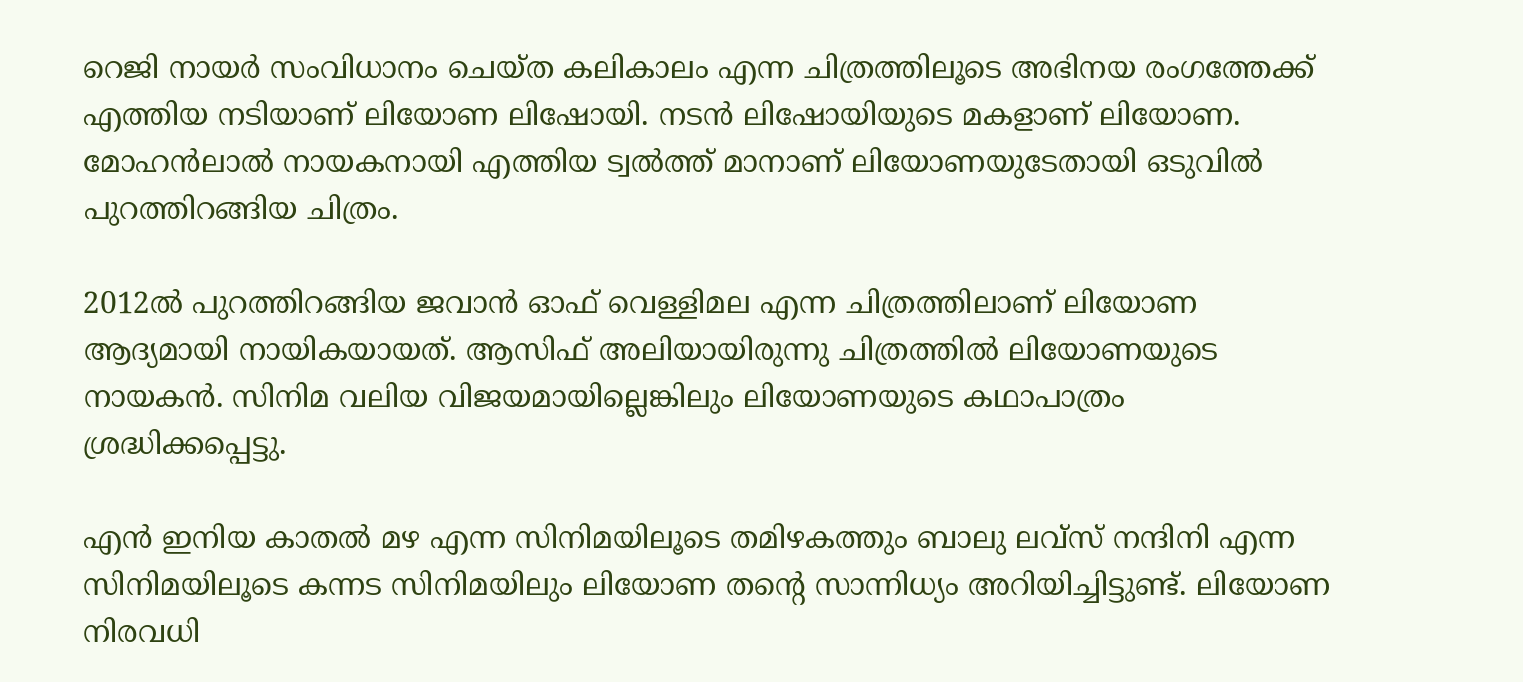റെജി നായർ സംവിധാനം ചെയ്ത കലികാലം എന്ന ചിത്രത്തിലൂടെ അഭിനയ രംഗത്തേക്ക് എത്തിയ നടിയാണ് ലിയോണ ലിഷോയി. നടന്‍ ലിഷോയിയുടെ മകളാണ് ലിയോണ. മോഹന്‍ലാല്‍ നായകനായി എത്തിയ ട്വല്‍ത്ത് മാനാണ് ലിയോണയുടേതായി ഒടുവില്‍ പുറത്തിറങ്ങിയ ചിത്രം.

2012ൽ പുറത്തിറങ്ങിയ ജവാൻ ഓഫ് വെള്ളിമല എന്ന ചിത്രത്തിലാണ് ലിയോണ ആദ്യമായി നായികയായത്. ആസിഫ് അലിയായിരുന്നു ചിത്രത്തിൽ ലിയോണയുടെ നായകൻ. സിനിമ വലിയ വിജയമായില്ലെങ്കിലും ലിയോണയുടെ കഥാപാത്രം ശ്രദ്ധിക്കപ്പെട്ടു.

എൻ ഇനിയ കാതൽ മഴ എന്ന സിനിമയിലൂടെ തമിഴകത്തും ബാലു ലവ്സ് നന്ദിനി എന്ന സിനിമയിലൂടെ കന്നട സിനിമയിലും ലിയോണ തന്റെ സാന്നിധ്യം അറിയിച്ചിട്ടുണ്ട്. ലിയോണ നിരവധി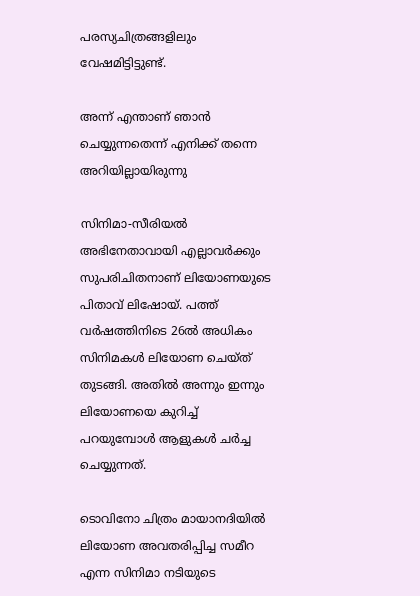പരസ്യചിത്രങ്ങളിലും വേഷമിട്ടിട്ടുണ്ട്.

അന്ന് എന്താണ് ഞാൻ ചെയ്യുന്നതെന്ന് എനിക്ക് തന്നെ അറിയില്ലായിരുന്നു

സിനിമാ-സീരിയൽ അഭിനേതാവായി എല്ലാവർക്കും സുപരിചിതനാണ് ലിയോണയുടെ പിതാവ് ലിഷോയ്. പത്ത് വർഷത്തിനിടെ 26ൽ അധികം സിനിമകൾ ലിയോണ ചെയ്ത് തുടങ്ങി. അതിൽ അന്നും ഇന്നും ലിയോണയെ കുറിച്ച് പറയുമ്പോൾ ആളുകൾ ചർച്ച ചെയ്യുന്നത്.

ടൊവിനോ ചിത്രം മായാനദിയിൽ ലിയോണ അവതരിപ്പിച്ച സമീറ എന്ന സിനിമാ നടിയുടെ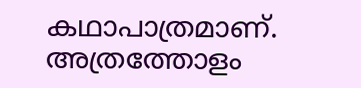കഥാപാത്രമാണ്. അത്രത്തോളം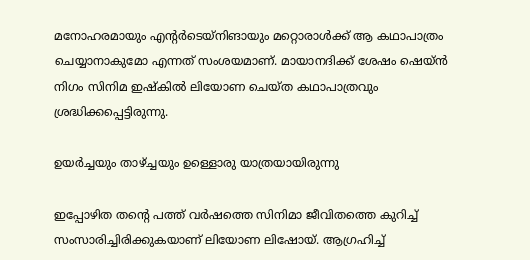മനോഹരമായും എന്റർടെയ്നിങായും മറ്റൊരാൾക്ക് ആ കഥാപാത്രം ചെയ്യാനാകുമോ എന്നത് സംശയമാണ്. മായാനദിക്ക് ശേഷം ഷെയ്ൻ നിഗം സിനിമ ഇഷ്കിൽ ലിയോണ ചെയ്ത കഥാപാത്രവും ശ്രദ്ധിക്കപ്പെട്ടിരുന്നു.

ഉയർച്ചയും താഴ്ച്ചയും ഉള്ളൊരു യാത്രയായിരുന്നു

ഇപ്പോഴിത തന്റെ പത്ത് വർഷത്തെ സിനിമാ ജീവിതത്തെ കുറിച്ച് സംസാരിച്ചിരിക്കുകയാണ് ലിയോണ ലിഷോയ്. ആഗ്രഹിച്ച്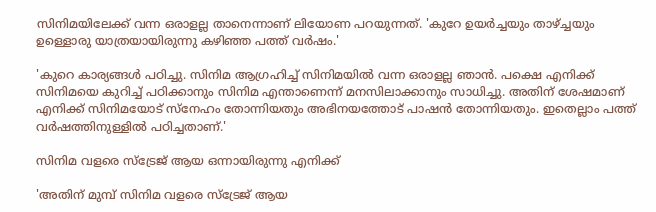സിനിമയിലേക്ക് വന്ന ഒരാളല്ല താനെന്നാണ് ലിയോണ പറയുന്നത്. 'കുറേ ഉയർച്ചയും താഴ്ച്ചയും ഉള്ളൊരു യാത്രയായിരുന്നു കഴിഞ്ഞ പത്ത് വർഷം.'

'കുറെ കാര്യങ്ങൾ പഠിച്ചു. സിനിമ ആഗ്രഹിച്ച് സിനിമയിൽ വന്ന ഒരാളല്ല ഞാൻ. പക്ഷെ എനിക്ക് സിനിമയെ കുറിച്ച് പഠിക്കാനും സിനിമ എന്താണെന്ന് മനസിലാക്കാനും സാധിച്ചു. അതിന് ശേഷമാണ് എനിക്ക് സിനിമയോട് സ്നേഹം തോന്നിയതും അഭിനയത്തോട് പാഷൻ തോന്നിയതും. ഇതെല്ലാം പത്ത് വർഷത്തിനുള്ളിൽ പഠിച്ചതാണ്.'

സിനിമ വളരെ സ്ട്രേജ് ആയ ഒന്നായിരുന്നു എനിക്ക്

'അതിന് മുമ്പ് സിനിമ വളരെ സ്ട്രേജ് ആയ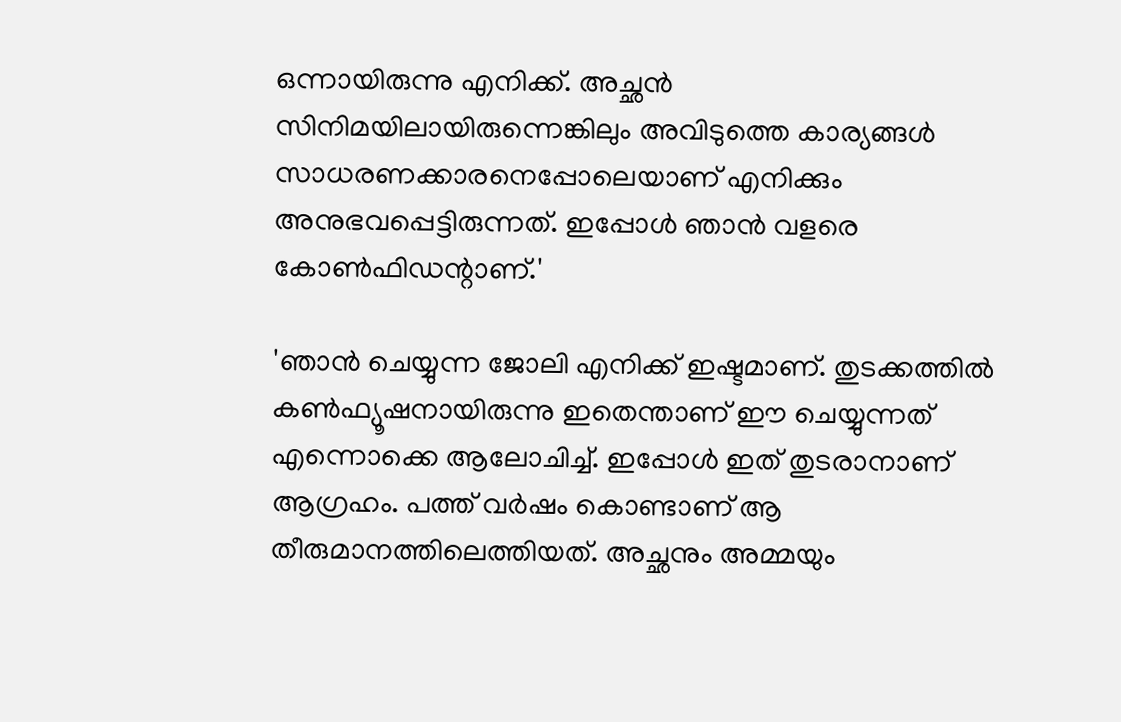ഒന്നായിരുന്നു എനിക്ക്. അച്ഛൻ സിനിമയിലായിരുന്നെങ്കിലും അവി‍ടുത്തെ കാര്യങ്ങൾ സാധരണക്കാരനെപ്പോലെയാണ് എനിക്കും അനുഭവപ്പെട്ടിരുന്നത്. ഇപ്പോൾ ഞാൻ വളരെ കോൺഫിഡന്റാണ്.'

'ഞാൻ ചെയ്യുന്ന ജോലി എനിക്ക് ഇഷ്ടമാണ്. തുടക്കത്തിൽ കൺഫ്യൂഷനായിരുന്നു ഇതെന്താണ് ഈ ചെയ്യുന്നത് എന്നൊക്കെ ആലോചിച്ച്. ഇപ്പോൾ ഇത് തുടരാനാണ് ആഗ്രഹം. പത്ത് വർഷം കൊണ്ടാണ് ആ തീരുമാനത്തിലെത്തിയത്. അച്ഛനും അമ്മയും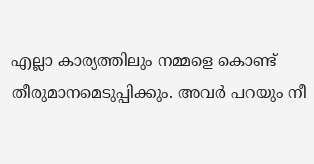എല്ലാ കാര്യത്തിലും നമ്മളെ കൊണ്ട് തീരുമാനമെടുപ്പിക്കും. അവർ പറയും നീ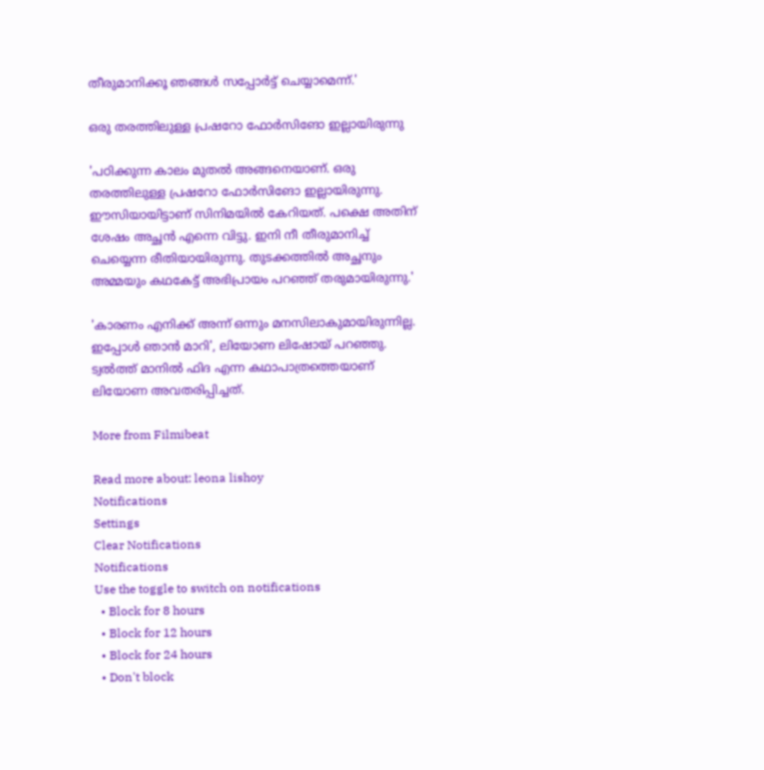തീരുമാനിക്കൂ ഞങ്ങൾ സപ്പോർട്ട് ചെയ്യാമെന്ന്.'

ഒരു തരത്തിലുള്ള പ്രഷറോ ഫോർസിങോ ഇല്ലായിരുന്നു

'പഠിക്കുന്ന കാലം മുതൽ അങ്ങനെയാണ്. ഒരു തരത്തിലുള്ള പ്രഷറോ ഫോർസിങോ ഇല്ലായിരുന്നു. ഈസിയായിട്ടാണ് സിനിമയിൽ കേറിയത്. പക്ഷെ അതിന് ശേഷം അച്ഛൻ എന്നെ വിട്ടു. ഇനി നീ തീരുമാനിച്ച് ചെയ്യെന്ന രീതിയായിരുന്നു. തുടക്കത്തിൽ അച്ഛനും അമ്മയും കഥകേട്ട് അഭിപ്രായം പറഞ്ഞ് തരുമായിരുന്നു.'

'കാരണം എനിക്ക് അന്ന് ഒന്നും മനസിലാകുമായിരുന്നില്ല. ഇപ്പോൾ ഞാൻ മാറി', ലിയോണ ലിഷോയ് പറഞ്ഞു. ട്വൽത്ത് മാനിൽ ഫിദ എന്ന കഥാപാത്രത്തെയാണ് ലിയോണ അവതരിപ്പിച്ചത്.

More from Filmibeat

Read more about: leona lishoy
Notifications
Settings
Clear Notifications
Notifications
Use the toggle to switch on notifications
  • Block for 8 hours
  • Block for 12 hours
  • Block for 24 hours
  • Don't block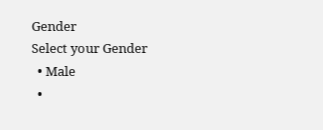Gender
Select your Gender
  • Male
  •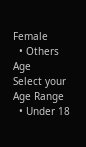Female
  • Others
Age
Select your Age Range
  • Under 18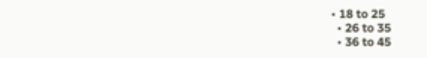• 18 to 25
  • 26 to 35
  • 36 to 45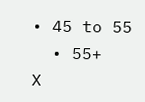• 45 to 55
  • 55+
X